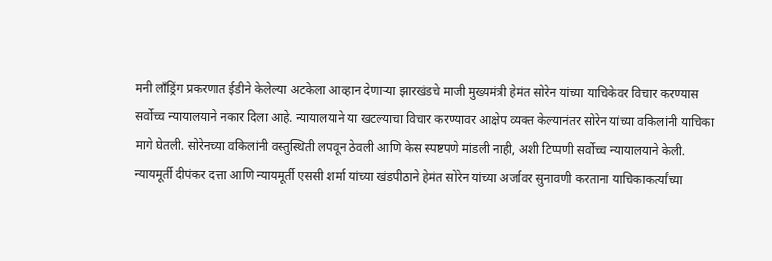मनी लाँड्रिंग प्रकरणात ईडीने केलेल्या अटकेला आव्हान देणाऱ्या झारखंडचे माजी मुख्यमंत्री हेमंत सोरेन यांच्या याचिकेवर विचार करण्यास सर्वोच्च न्यायालयाने नकार दिला आहे. न्यायालयाने या खटल्याचा विचार करण्यावर आक्षेप व्यक्त केल्यानंतर सोरेन यांच्या वकिलांनी याचिका मागे घेतली. सोरेनच्या वकिलांनी वस्तुस्थिती लपवून ठेवली आणि केस स्पष्टपणे मांडली नाही, अशी टिप्पणी सर्वोच्च न्यायालयाने केली.
न्यायमूर्ती दीपंकर दत्ता आणि न्यायमूर्ती एससी शर्मा यांच्या खंडपीठाने हेमंत सोरेन यांच्या अर्जावर सुनावणी करताना याचिकाकर्त्यांच्या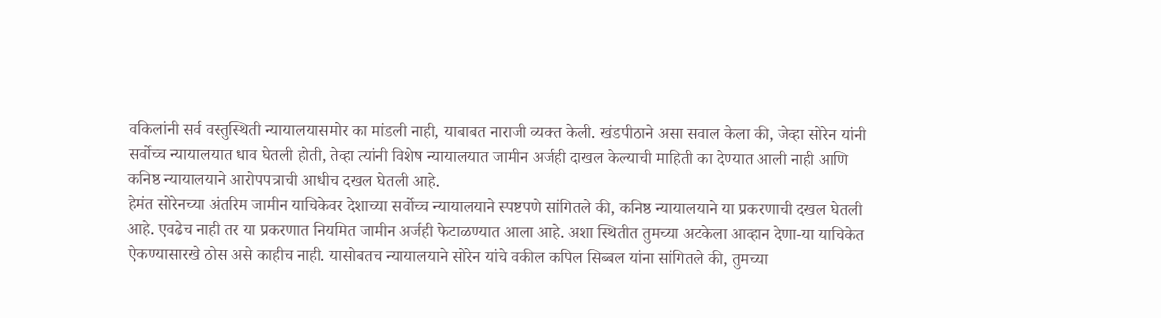वकिलांनी सर्व वस्तुस्थिती न्यायालयासमोर का मांडली नाही, याबाबत नाराजी व्यक्त केली. खंडपीठाने असा सवाल केला की, जेव्हा सोरेन यांनी सर्वोच्च न्यायालयात धाव घेतली होती, तेव्हा त्यांनी विशेष न्यायालयात जामीन अर्जही दाखल केल्याची माहिती का देण्यात आली नाही आणि कनिष्ठ न्यायालयाने आरोपपत्राची आधीच दखल घेतली आहे.
हेमंत सोरेनच्या अंतरिम जामीन याचिकेवर देशाच्या सर्वोच्च न्यायालयाने स्पष्टपणे सांगितले की, कनिष्ठ न्यायालयाने या प्रकरणाची दखल घेतली आहे. एवढेच नाही तर या प्रकरणात नियमित जामीन अर्जही फेटाळण्यात आला आहे. अशा स्थितीत तुमच्या अटकेला आव्हान देणा-या याचिकेत ऐकण्यासारखे ठोस असे काहीच नाही. यासोबतच न्यायालयाने सोरेन यांचे वकील कपिल सिब्बल यांना सांगितले की, तुमच्या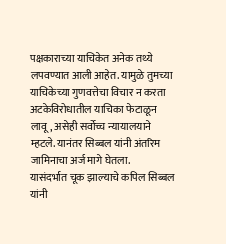पक्षकाराच्या याचिकेत अनेक तथ्ये लपवण्यात आली आहेत. यामुळे तुमच्या याचिकेच्या गुणवत्तेचा विचार न करता अटकेविरोधातील याचिका फेटाळून लावू, असेही सर्वोच्च न्यायालयाने म्हटले. यानंतर सिब्बल यांनी अंतरिम जामिनाचा अर्ज मागे घेतला.
यासंदर्भात चूक झाल्याचे कपिल सिब्बल यांनी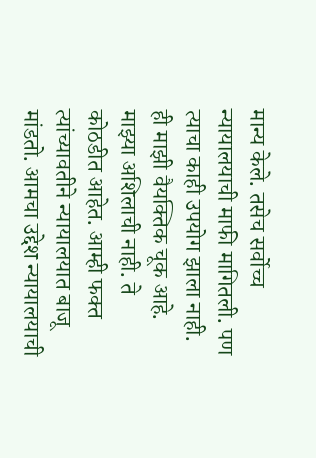मान्य केले. तसेच सर्वोच्च न्यायालयाची माफी मागितली. पण त्याचा काही उपयोग झाला नाही. ही माझी वैयक्तिक चूक आहे. माझ्या अशिलाची नाही. ते कोठडीत आहेत. आम्ही फक्त त्यांच्यावतीने न्यायालयात बाजू मांडतो. आमचा उद्देश न्यायालयाची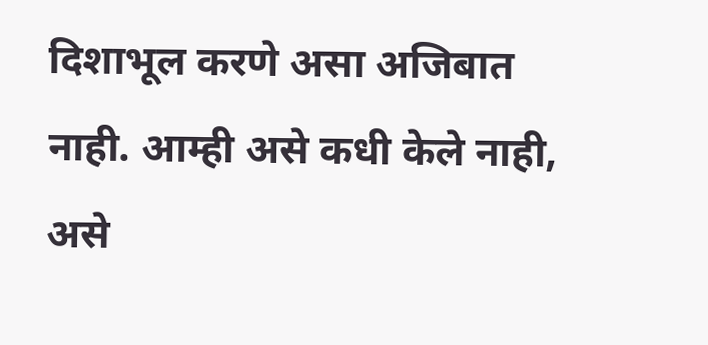दिशाभूल करणे असा अजिबात नाही. आम्ही असे कधी केले नाही, असे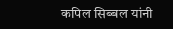कपिल सिब्बल यांनी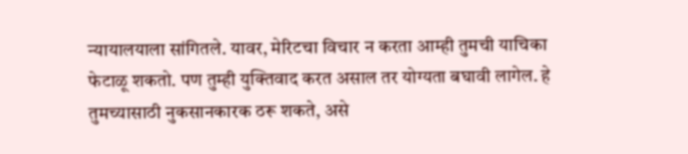न्यायालयाला सांगितले. यावर, मेरिटचा विचार न करता आम्ही तुमची याचिका फेटाळू शकतो. पण तुम्ही युक्तिवाद करत असाल तर योग्यता बघावी लागेल. हे तुमच्यासाठी नुकसानकारक ठरू शकते, असे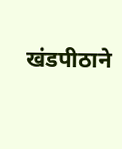खंडपीठाने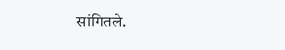सांगितले.